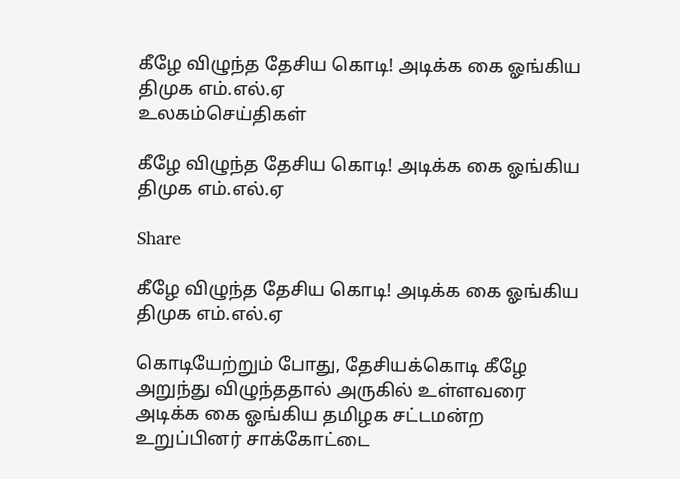கீழே விழுந்த தேசிய கொடி! அடிக்க கை ஓங்கிய திமுக எம்.எல்.ஏ
உலகம்செய்திகள்

கீழே விழுந்த தேசிய கொடி! அடிக்க கை ஓங்கிய திமுக எம்.எல்.ஏ

Share

கீழே விழுந்த தேசிய கொடி! அடிக்க கை ஓங்கிய திமுக எம்.எல்.ஏ

கொடியேற்றும் போது, தேசியக்கொடி கீழே அறுந்து விழுந்ததால் அருகில் உள்ளவரை அடிக்க கை ஓங்கிய தமிழக சட்டமன்ற உறுப்பினர் சாக்கோட்டை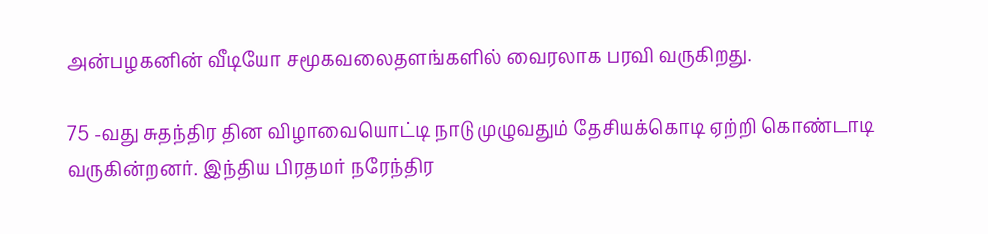அன்பழகனின் வீடியோ சமூகவலைதளங்களில் வைரலாக பரவி வருகிறது.

75 -வது சுதந்திர தின விழாவையொட்டி நாடு முழுவதும் தேசியக்கொடி ஏற்றி கொண்டாடி வருகின்றனர். இந்திய பிரதமர் நரேந்திர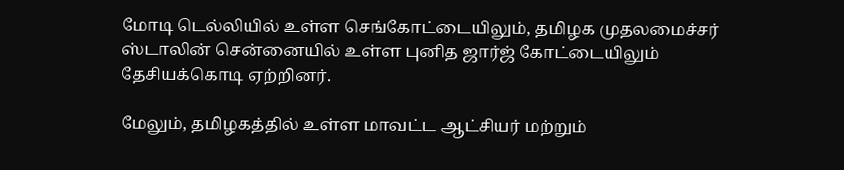மோடி டெல்லியில் உள்ள செங்கோட்டையிலும், தமிழக முதலமைச்சர் ஸ்டாலின் சென்னையில் உள்ள புனித ஜார்ஜ் கோட்டையிலும் தேசியக்கொடி ஏற்றினர்.

மேலும், தமிழகத்தில் உள்ள மாவட்ட ஆட்சியர் மற்றும்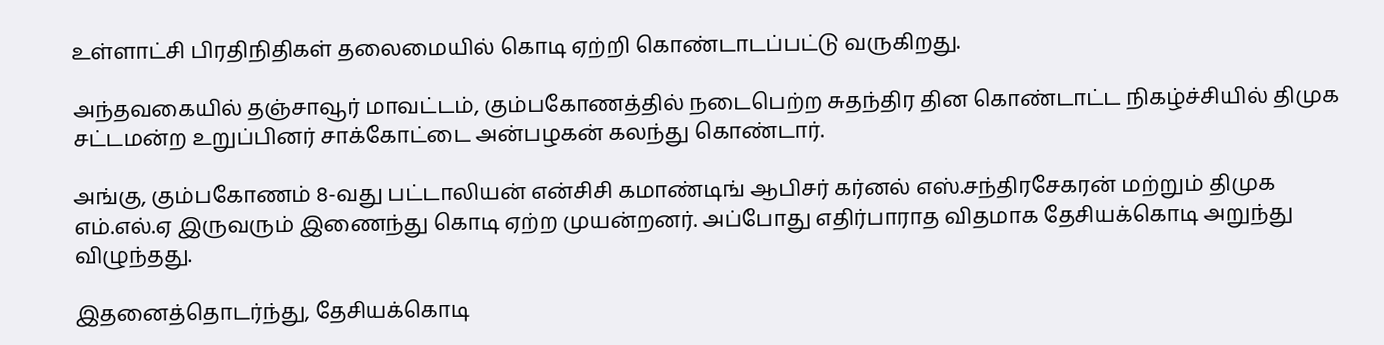உள்ளாட்சி பிரதிநிதிகள் தலைமையில் கொடி ஏற்றி கொண்டாடப்பட்டு வருகிறது.

அந்தவகையில் தஞ்சாவூர் மாவட்டம், கும்பகோணத்தில் நடைபெற்ற சுதந்திர தின கொண்டாட்ட நிகழ்ச்சியில் திமுக சட்டமன்ற உறுப்பினர் சாக்கோட்டை அன்பழகன் கலந்து கொண்டார்.

அங்கு, கும்பகோணம் 8-வது பட்டாலியன் என்சிசி கமாண்டிங் ஆபிசர் கர்னல் எஸ்.சந்திரசேகரன் மற்றும் திமுக எம்.எல்.ஏ இருவரும் இணைந்து கொடி ஏற்ற முயன்றனர். அப்போது எதிர்பாராத விதமாக தேசியக்கொடி அறுந்து விழுந்தது.

இதனைத்தொடர்ந்து, தேசியக்கொடி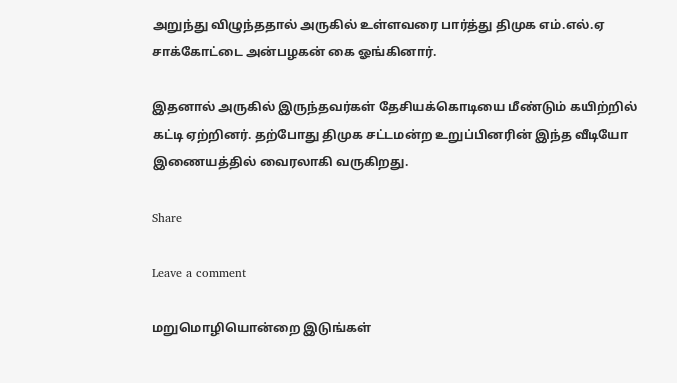அறுந்து விழுந்ததால் அருகில் உள்ளவரை பார்த்து திமுக எம்.எல்.ஏ சாக்கோட்டை அன்பழகன் கை ஓங்கினார்.

இதனால் அருகில் இருந்தவர்கள் தேசியக்கொடியை மீண்டும் கயிற்றில் கட்டி ஏற்றினர். தற்போது திமுக சட்டமன்ற உறுப்பினரின் இந்த வீடியோ இணையத்தில் வைரலாகி வருகிறது.

Share

Leave a comment

மறுமொழியொன்றை இடுங்கள்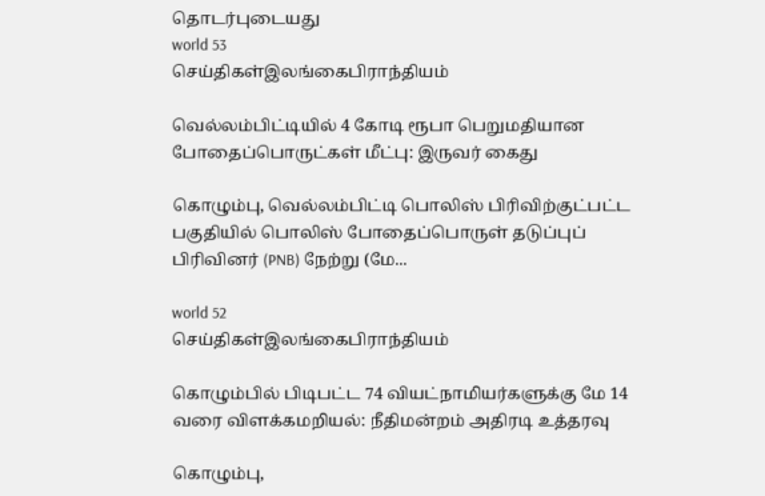தொடர்புடையது
world 53
செய்திகள்இலங்கைபிராந்தியம்

வெல்லம்பிட்டியில் 4 கோடி ரூபா பெறுமதியான போதைப்பொருட்கள் மீட்பு: இருவர் கைது

கொழும்பு, வெல்லம்பிட்டி பொலிஸ் பிரிவிற்குட்பட்ட பகுதியில் பொலிஸ் போதைப்பொருள் தடுப்புப் பிரிவினர் (PNB) நேற்று (மே...

world 52
செய்திகள்இலங்கைபிராந்தியம்

கொழும்பில் பிடிபட்ட 74 வியட்நாமியர்களுக்கு மே 14 வரை விளக்கமறியல்: நீதிமன்றம் அதிரடி உத்தரவு

கொழும்பு,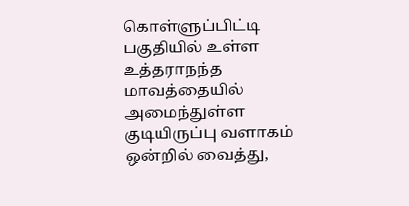கொள்ளுப்பிட்டி பகுதியில் உள்ள உத்தராநந்த மாவத்தையில் அமைந்துள்ள குடியிருப்பு வளாகம் ஒன்றில் வைத்து,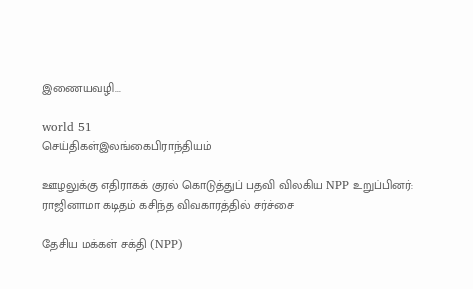இணையவழி...

world 51
செய்திகள்இலங்கைபிராந்தியம்

ஊழலுக்கு எதிராகக் குரல் கொடுத்துப் பதவி விலகிய NPP உறுப்பினர்: ராஜினாமா கடிதம் கசிந்த விவகாரத்தில் சர்ச்சை

தேசிய மக்கள் சக்தி (NPP)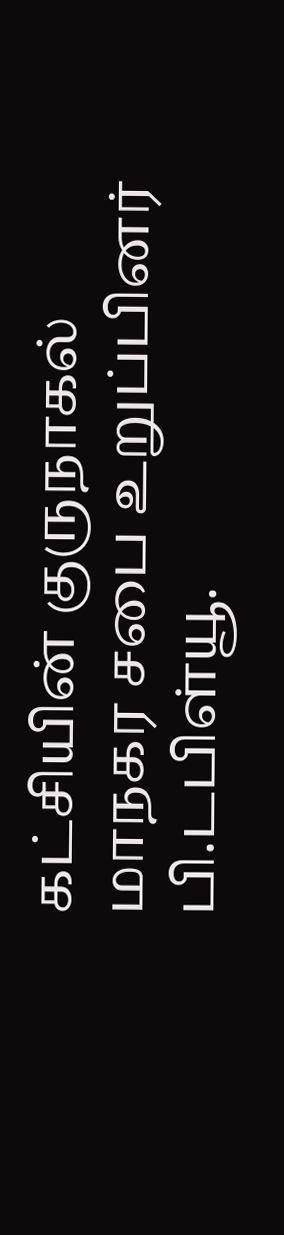கட்சியின் குருநாகல் மாநகர சபை உறுப்பினர் பி.டபிள்யூ.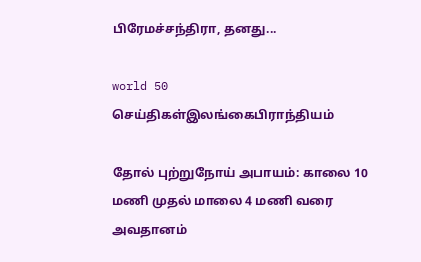பிரேமச்சந்திரா, தனது...

world 50
செய்திகள்இலங்கைபிராந்தியம்

தோல் புற்றுநோய் அபாயம்: காலை 10 மணி முதல் மாலை 4 மணி வரை அவதானம்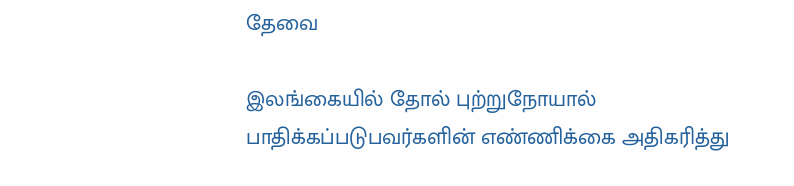தேவை

இலங்கையில் தோல் புற்றுநோயால் பாதிக்கப்படுபவர்களின் எண்ணிக்கை அதிகரித்து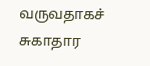வருவதாகச் சுகாதார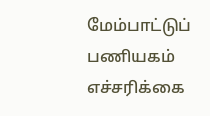மேம்பாட்டுப் பணியகம் எச்சரிக்கை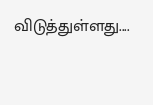விடுத்துள்ளது....